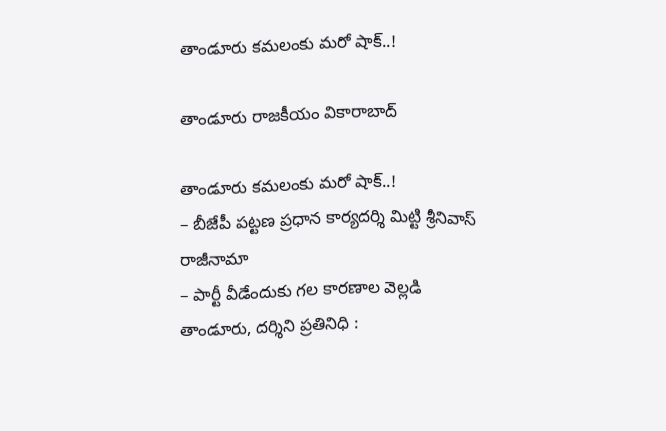తాండూరు కమలంకు మరో షాక్..!

తాండూరు రాజకీయం వికారాబాద్

తాండూరు కమలంకు మరో షాక్..!
– బీజేపీ పట్టణ ప్రధాన కార్యదర్శి మిట్టి శ్రీనివాస్ రాజీనామా
– పార్టీ వీడేందుకు గల కారణాల వెల్లడి
తాండూరు, దర్శిని ప్రతినిధి :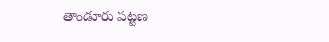తాండూరు పట్టణ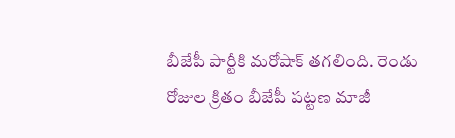బీజేపీ పార్టీకి మరోషాక్ తగలింది. రెండు రోజుల క్రితం బీజేపీ పట్టణ మాజీ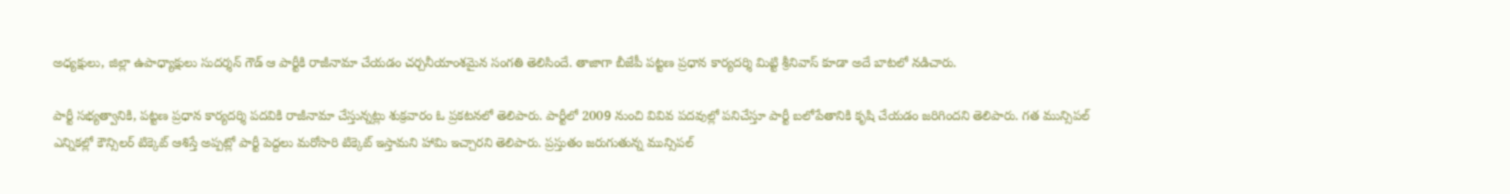అధ్యక్షులు, జిల్లా ఉపాధ్యాక్షులు సుదర్శన్ గౌడ్ ఆ పార్టీకి రాజీనామా చేయడం చర్చనీయాంశమైన సంగతి తెలిసిందే. తాజాగా బీజేపీ పట్టణ ప్రధాన కార్యదర్శి మిట్టి శ్రీనివాస్ కూడా అదే బాటలో నడిచారు.

పార్టీ సభ్యత్వానికి, పట్టణ ప్రధాన కార్యదర్శి పదవికి రాజీనామా చేస్తున్నట్లు శుక్రవారం ఓ ప్రకటనలో తెలిపారు. పార్టీలో 2009 నుంచి వివివ పదవుల్లో పనిచేస్తూ పార్టీ బలోపేతానికి కృషి చేయడం జరిగిందని తెలిపారు. గత మున్సిపల్ ఎన్నికల్లో కౌన్సిలర్ టిక్కెట్ ఆశిస్తే అప్పట్లో పార్టీ పెద్దలు మరోసారి టిక్కెట్ ఇస్తామని హామి ఇచ్చారని తెలిపారు. ప్రస్తుతం జరుగుతున్న మున్సిపల్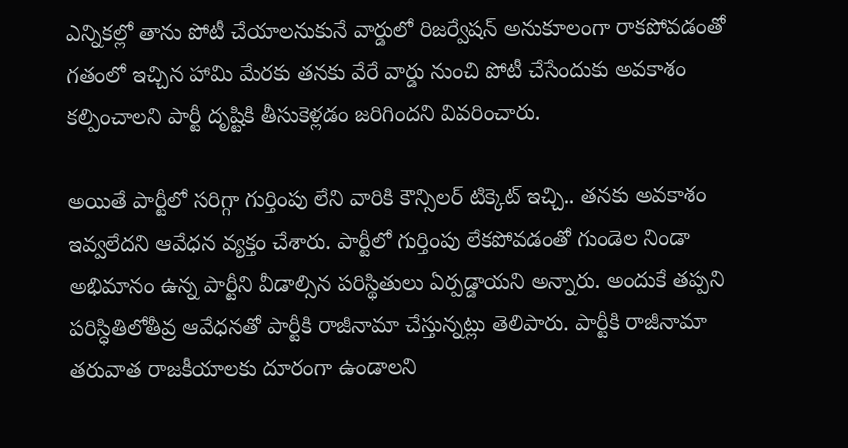ఎన్నికల్లో తాను పోటీ చేయాలనుకునే వార్డులో రిజర్వేషన్ అనుకూలంగా రాకపోవడంతో గతంలో ఇచ్చిన హామి మేరకు తనకు వేరే వార్డు నుంచి పోటీ చేసేందుకు అవకాశం కల్పించాలని పార్టీ దృష్టికి తీసుకెళ్లడం జరిగిందని వివరించారు.

అయితే పార్టీలో సరిగ్గా గుర్తింపు లేని వారికి కౌన్సిలర్ టిక్కెట్ ఇచ్చి.. తనకు అవకాశం ఇవ్వలేదని ఆవేధన వ్యక్తం చేశారు. పార్టీలో గుర్తింపు లేకపోవడంతో గుండెల నిండా అభిమానం ఉన్న పార్టీని వీడాల్సిన పరిస్థితులు ఏర్పడ్డాయని అన్నారు. అందుకే తప్పని పరిస్ధితిలోతీవ్ర ఆవేధనతో పార్టీకి రాజీనామా చేస్తున్నట్లు తెలిపారు. పార్టీకి రాజీనామా తరువాత రాజకీయాలకు దూరంగా ఉండాలని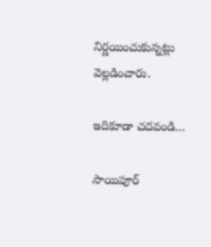నిర్ణయించుకున్నట్లు వెల్లడించారు.

ఇదికూడా చదవండి…

సాయిపూర్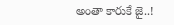అంతా కారుకే జై..!